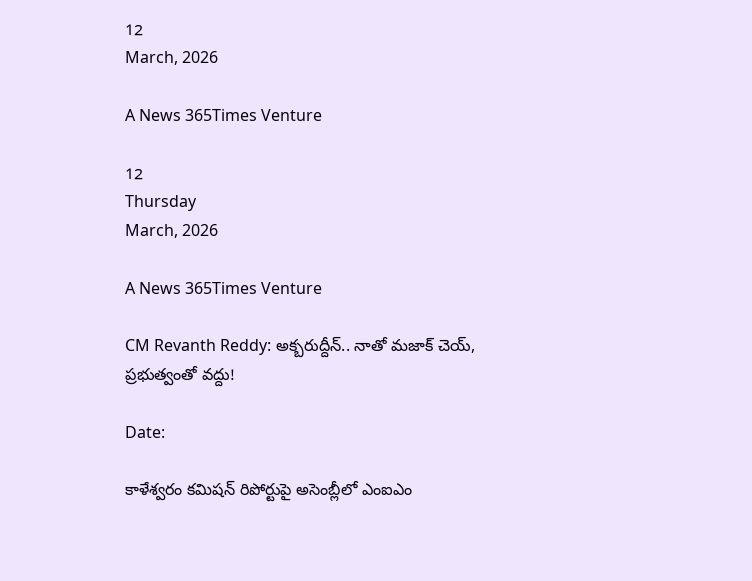12
March, 2026

A News 365Times Venture

12
Thursday
March, 2026

A News 365Times Venture

CM Revanth Reddy: అక్బరుద్దీన్‌.. నాతో మజాక్ చెయ్, ప్రభుత్వంతో వద్దు!

Date:

కాళేశ్వరం కమిషన్ రిపోర్టుపై అసెంబ్లీలో ఎంఐఎం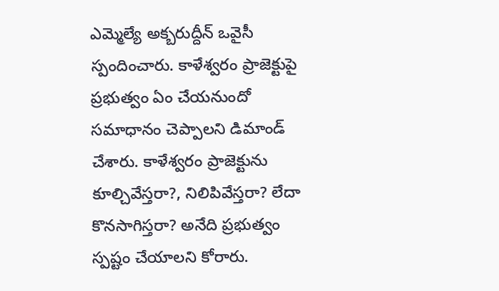ఎమ్మెల్యే అక్బరుద్దీన్‌ ఒవైసీ స్పందించారు. కాళేశ్వరం ప్రాజెక్టుపై ప్రభుత్వం ఏం చేయనుందో సమాధానం చెప్పాలని డిమాండ్ చేశారు. కాళేశ్వరం ప్రాజెక్టును కూల్చివేస్తరా?, నిలిపివేస్తరా? లేదా కొనసాగిస్తరా? అనేది ప్రభుత్వం స్పష్టం చేయాలని కోరారు.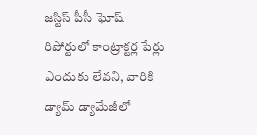జస్టిస్‌ పీసీ ఘోష్‌ రిపోర్టులో కాంట్రాక్టర్ల పేర్లు ఎందుకు లేవని, వారికి డ్యామ్‌ డ్యామేజీలో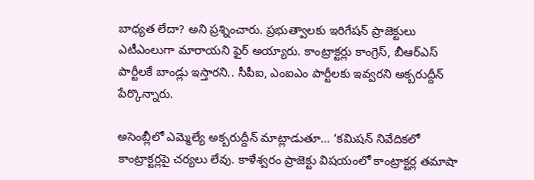బాధ్యత లేదా? అని ప్రశ్నించారు. ప్రభుత్వాలకు ఇరిగేషన్ ప్రాజెక్టులు ఎటీఎంలుగా మారాయని ఫైర్‌ అయ్యారు. కాంట్రాక్టర్లు కాంగ్రెస్, బీఆర్ఎస్ పార్టీలకే బాండ్లు ఇస్తారని.. సీపీఐ, ఎంఐఎం పార్టీలకు ఇవ్వరని అక్బరుద్దీన్‌ పేర్కొన్నారు.

అసెంబ్లీలో ఎమ్మెల్యే అక్బరుద్దీన్‌ మాట్లాడుతూ… ‘కమిషన్ నివేదికలో కాంట్రాక్టర్లపై చర్యలు లేవు. కాళేశ్వరం ప్రాజెక్టు విషయంలో కాంట్రాక్టర్ల తమాషా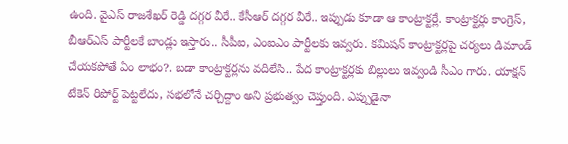ఉంది. వైఎస్ రాజశేఖర్ రెడ్డి దగ్గర వీరే.. కేసీఆర్ దగ్గర వీరే.. ఇప్పుడు కూడా ఆ కాంట్రాక్టర్లే. కాంట్రాక్టర్లు కాంగ్రెస్, బీఆర్ఎస్ పార్టీలకే బాండ్లు ఇస్తారు.. సీపీఐ, ఎంఐఎం పార్టీలకు ఇవ్వరు. కమిషన్ కాంట్రాక్టర్లపై చర్యలు డిమాండ్ చేయకపోతే ఏం లాభం?. బడా కాంట్రాక్టర్లను వదిలేసి.. పేద కాంట్రాక్టర్లకు బిల్లులు ఇవ్వండి సీఎం గారు. యాక్షన్ టేకెన్ రిపోర్ట్ పెట్టలేదు, సభలోనే చర్చిద్దాం అని ప్రభుత్వం చెప్తుంది. ఎప్పుడైనా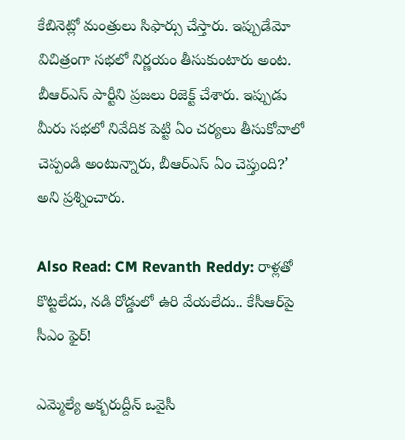కేబినెట్లో మంత్రులు సిఫార్సు చేస్తారు. ఇప్పుడేమో విచిత్రంగా సభలో నిర్ణయం తీసుకుంటారు అంట. బీఆర్ఎస్ పార్టీని ప్రజలు రిజెక్ట్ చేశారు. ఇప్పుడు మీరు సభలో నివేదిక పెట్టి ఏం చర్యలు తీసుకోవాలో చెప్పండి అంటున్నారు, బీఆర్ఎస్ ఏం చెప్తుంది?’ అని ప్రశ్నించారు.

Also Read: CM Revanth Reddy: రాళ్లతో కొట్టలేదు, నడి రోడ్డులో ఉరి వేయలేదు.. కేసీఆర్‌పై సీఎం ఫైర్!

ఎమ్మెల్యే అక్బరుద్దీన్‌ ఒవైసీ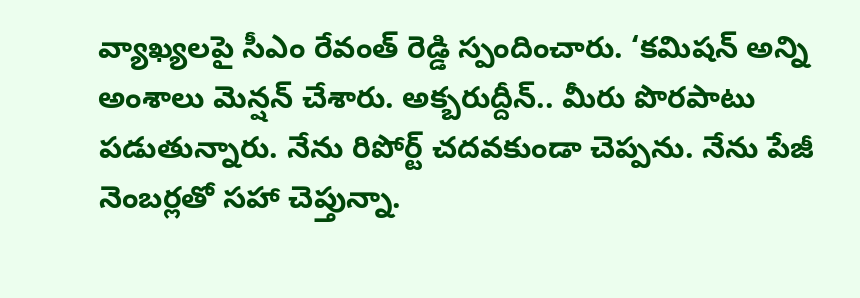వ్యాఖ్యలపై సీఎం రేవంత్ రెడ్డి స్పందించారు. ‘కమిషన్ అన్ని అంశాలు మెన్షన్ చేశారు. అక్బరుద్దీన్.. మీరు పొరపాటు పడుతున్నారు. నేను రిపోర్ట్ చదవకుండా చెప్పను. నేను పేజీ నెంబర్లతో సహా చెప్తున్నా.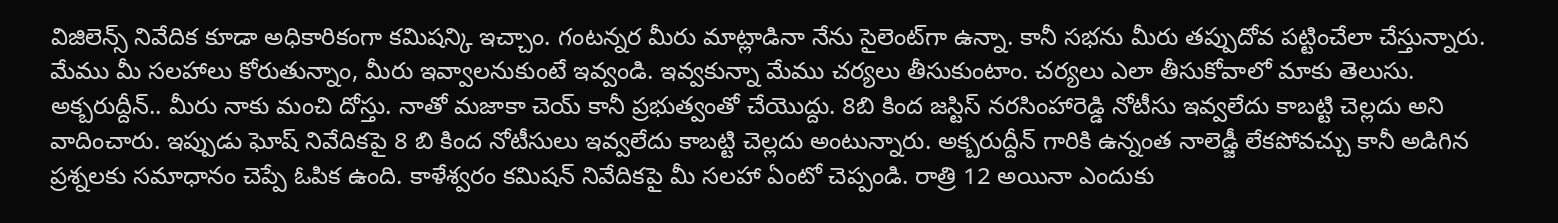విజిలెన్స్ నివేదిక కూడా అధికారికంగా కమిషన్కి ఇచ్చాం. గంటన్నర మీరు మాట్లాడినా నేను సైలెంట్‌గా ఉన్నా. కానీ సభను మీరు తప్పుదోవ పట్టించేలా చేస్తున్నారు. మేము మీ సలహాలు కోరుతున్నాం, మీరు ఇవ్వాలనుకుంటే ఇవ్వండి. ఇవ్వకున్నా మేము చర్యలు తీసుకుంటాం. చర్యలు ఎలా తీసుకోవాలో మాకు తెలుసు. అక్బరుద్దీన్.. మీరు నాకు మంచి దోస్తు. నాతో మజాకా చెయ్ కానీ ప్రభుత్వంతో చేయొద్దు. 8బి కింద జస్టిస్ నరసింహారెడ్డి నోటీసు ఇవ్వలేదు కాబట్టి చెల్లదు అని వాదించారు. ఇప్పుడు ఘోష్ నివేదికపై 8 బి కింద నోటీసులు ఇవ్వలేదు కాబట్టి చెల్లదు అంటున్నారు. అక్బరుద్దీన్ గారికి ఉన్నంత నాలెడ్జీ లేకపోవచ్చు కానీ అడిగిన ప్రశ్నలకు సమాధానం చెప్పే ఓపిక ఉంది. కాళేశ్వరం కమిషన్ నివేదికపై మీ సలహా ఏంటో చెప్పండి. రాత్రి 12 అయినా ఎందుకు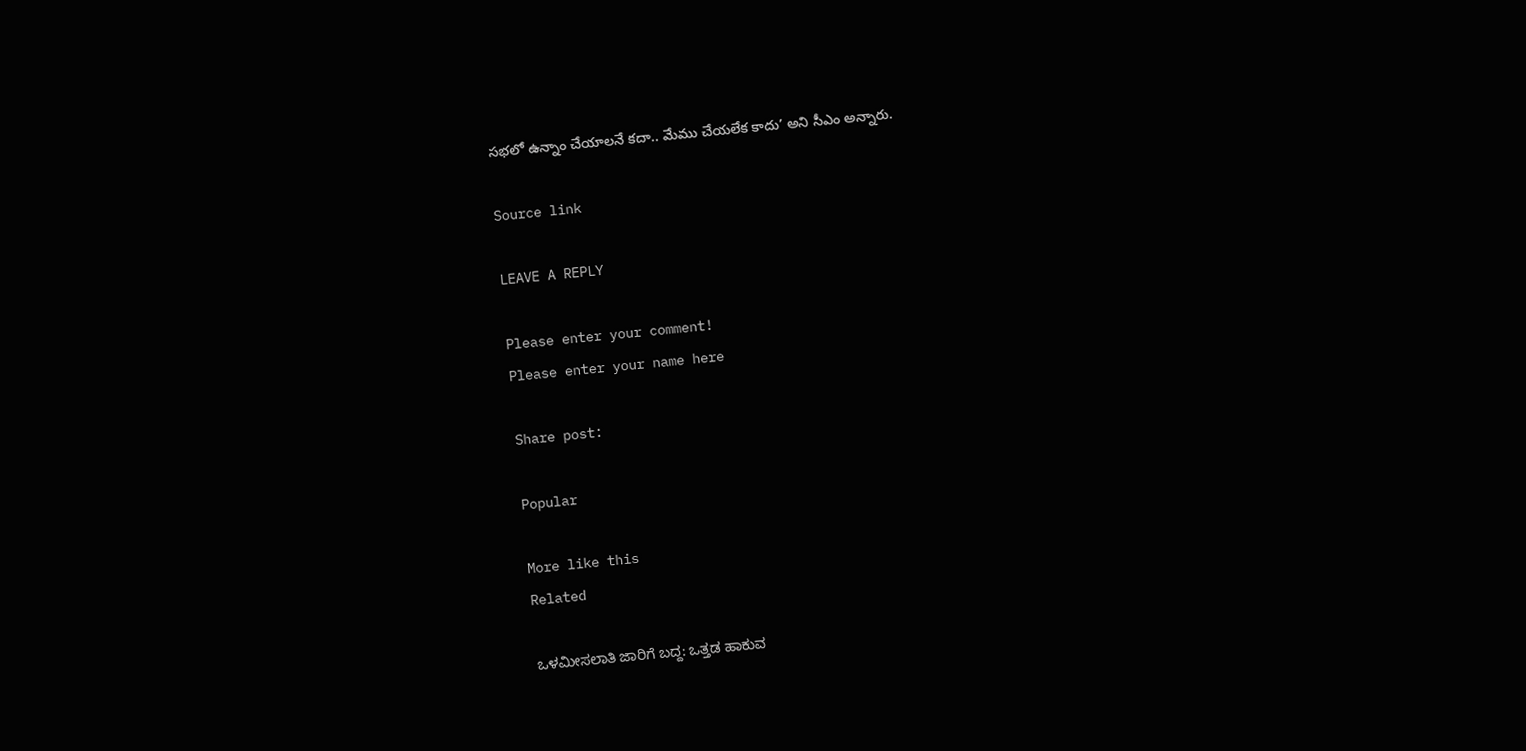సభలో ఉన్నాం చేయాలనే కదా.. మేము చేయలేక కాదు’ అని సీఎం అన్నారు.

Source link

LEAVE A REPLY

Please enter your comment!
Please enter your name here

Share post:

Popular

More like this
Related

ಒಳಮೀಸಲಾತಿ ಜಾರಿಗೆ ಬದ್ದ: ಒತ್ತಡ ಹಾಕುವ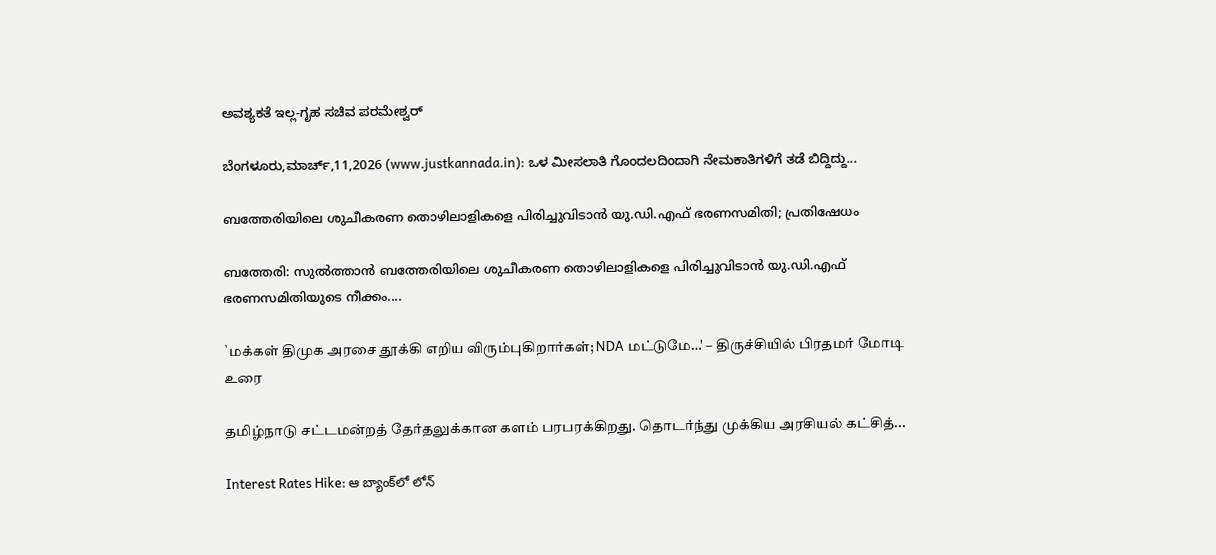ಅವಶ್ಯಕತೆ ಇಲ್ಲ-ಗೃಹ ಸಚಿವ ಪರಮೇಶ್ವರ್

ಬೆಂಗಳೂರು,ಮಾರ್ಚ್,11,2026 (www.justkannada.in): ಒಳ ಮೀಸಲಾತಿ ಗೊಂದಲದಿಂದಾಗಿ ನೇಮಕಾತಿಗಳಿಗೆ ತಡೆ ಬಿದ್ದಿದ್ದು...

ബത്തേരിയിലെ ശുചീകരണ തൊഴിലാളികളെ പിരിച്ചുവിടാന്‍ യു.ഡി.എഫ് ഭരണസമിതി; പ്രതിഷേധം

ബത്തേരി: സുല്‍ത്താന്‍ ബത്തേരിയിലെ ശുചീകരണ തൊഴിലാളികളെ പിരിച്ചുവിടാന്‍ യു.ഡി.എഫ് ഭരണസമിതിയുടെ നീക്കം....

`மக்கள் திமுக அரசை தூக்கி எறிய விரும்புகிறார்கள்; NDA மட்டுமே…' – திருச்சியில் பிரதமர் மோடி உரை

தமிழ்நாடு சட்டமன்றத் தேர்தலுக்கான களம் பரபரக்கிறது. தொடர்ந்து முக்கிய அரசியல் கட்சித்...

Interest Rates Hike: ఆ బ్యాంక్‌లో లోన్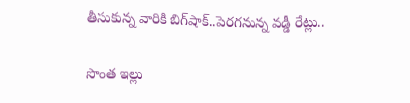తీసుకున్న వారికి బిగ్‌షాక్..పెరగనున్న వడ్డీ రేట్లు..

సొంత ఇల్లు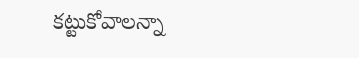కట్టుకోవాలన్నా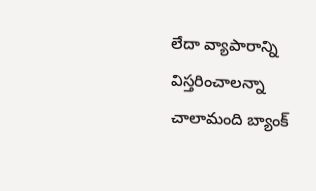లేదా వ్యాపారాన్ని విస్తరించాలన్నా చాలామంది బ్యాంక్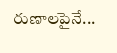రుణాలపైనే...